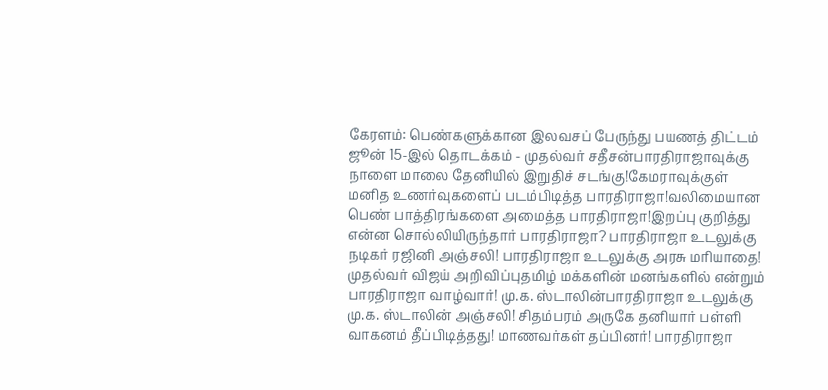கேரளம்: பெண்களுக்கான இலவசப் பேருந்து பயணத் திட்டம் ஜூன் 15-இல் தொடக்கம் - முதல்வர் சதீசன்பாரதிராஜாவுக்கு நாளை மாலை தேனியில் இறுதிச் சடங்கு!கேமராவுக்குள் மனித உணர்வுகளைப் படம்பிடித்த பாரதிராஜா!வலிமையான பெண் பாத்திரங்களை அமைத்த பாரதிராஜா!இறப்பு குறித்து என்ன சொல்லியிருந்தார் பாரதிராஜா? பாரதிராஜா உடலுக்கு நடிகர் ரஜினி அஞ்சலி! பாரதிராஜா உடலுக்கு அரசு மரியாதை! முதல்வர் விஜய் அறிவிப்புதமிழ் மக்களின் மனங்களில் என்றும் பாரதிராஜா வாழ்வார்! மு.க. ஸ்டாலின்பாரதிராஜா உடலுக்கு மு.க. ஸ்டாலின் அஞ்சலி! சிதம்பரம் அருகே தனியார் பள்ளி வாகனம் தீப்பிடித்தது! மாணவர்கள் தப்பினர்! பாரதிராஜா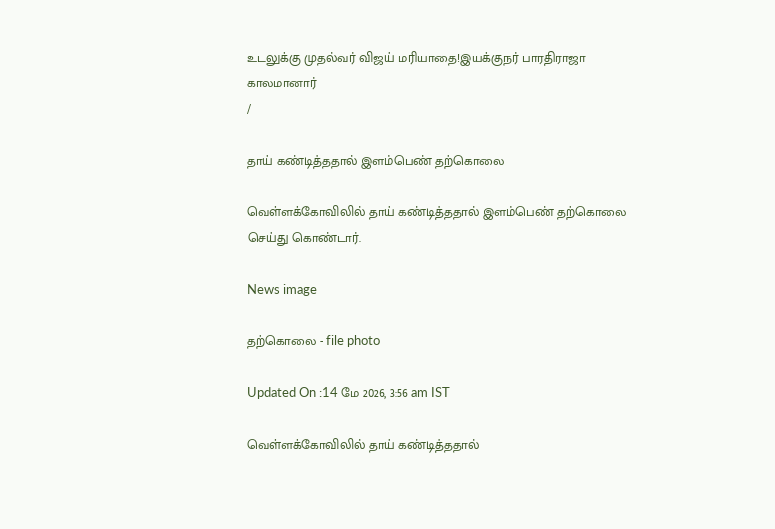உடலுக்கு முதல்வர் விஜய் மரியாதை!இயக்குநர் பாரதிராஜா காலமானார்
/

தாய் கண்டித்ததால் இளம்பெண் தற்கொலை

வெள்ளக்கோவிலில் தாய் கண்டித்ததால் இளம்பெண் தற்கொலை செய்து கொண்டார்.

News image

தற்கொலை - file photo

Updated On :14 மே 2026, 3:56 am IST

வெள்ளக்கோவிலில் தாய் கண்டித்ததால்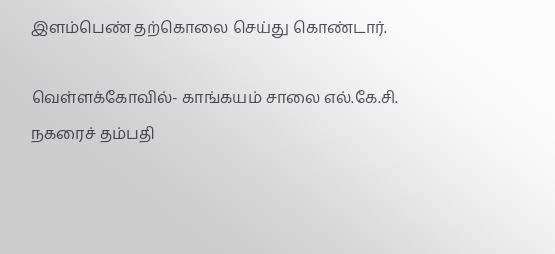இளம்பெண் தற்கொலை செய்து கொண்டார்.

வெள்ளக்கோவில்- காங்கயம் சாலை எல்.கே.சி. நகரைச் தம்பதி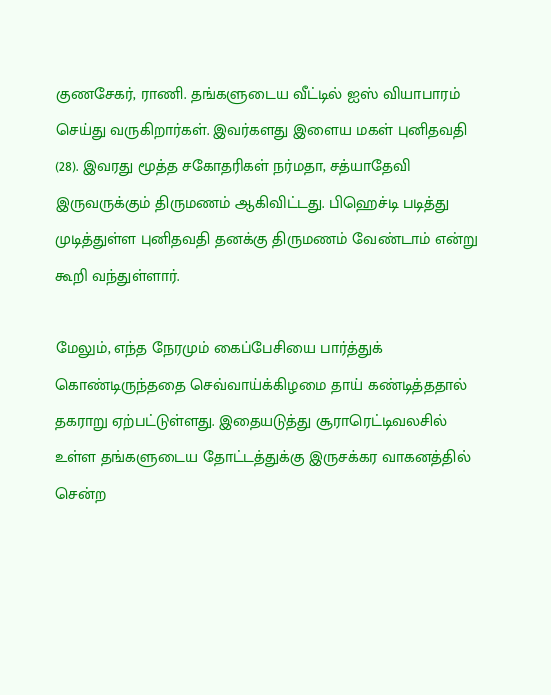குணசேகர், ராணி. தங்களுடைய வீட்டில் ஐஸ் வியாபாரம் செய்து வருகிறார்கள். இவர்களது இளைய மகள் புனிதவதி (28). இவரது மூத்த சகோதரிகள் நர்மதா, சத்யாதேவி இருவருக்கும் திருமணம் ஆகிவிட்டது. பிஹெச்டி படித்து முடித்துள்ள புனிதவதி தனக்கு திருமணம் வேண்டாம் என்று கூறி வந்துள்ளார்.

மேலும், எந்த நேரமும் கைப்பேசியை பார்த்துக் கொண்டிருந்ததை செவ்வாய்க்கிழமை தாய் கண்டித்ததால் தகராறு ஏற்பட்டுள்ளது. இதையடுத்து சூராரெட்டிவலசில் உள்ள தங்களுடைய தோட்டத்துக்கு இருசக்கர வாகனத்தில் சென்ற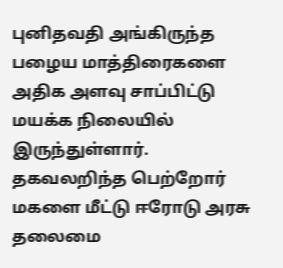புனிதவதி அங்கிருந்த பழைய மாத்திரைகளை அதிக அளவு சாப்பிட்டு மயக்க நிலையில் இருந்துள்ளார். தகவலறிந்த பெற்றோர் மகளை மீட்டு ஈரோடு அரசு தலைமை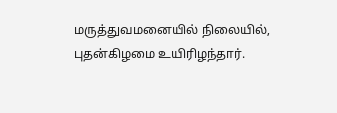மருத்துவமனையில் நிலையில், புதன்கிழமை உயிரிழந்தார்.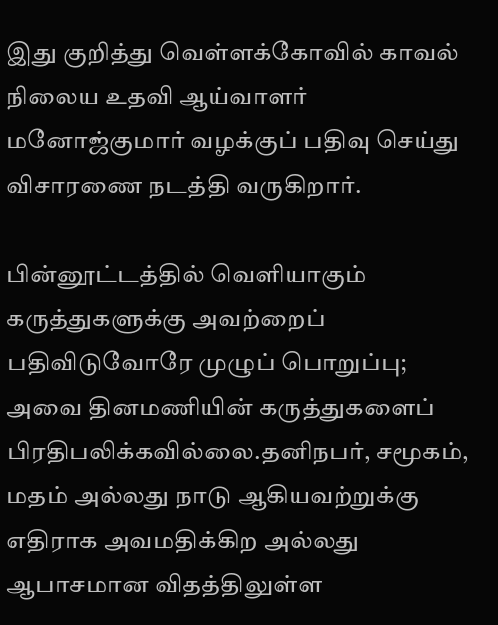இது குறித்து வெள்ளக்கோவில் காவல் நிலைய உதவி ஆய்வாளர் மனோஜ்குமார் வழக்குப் பதிவு செய்து விசாரணை நடத்தி வருகிறார்.

பின்னூட்டத்தில் வெளியாகும் கருத்துகளுக்கு அவற்றைப் பதிவிடுவோரே முழுப் பொறுப்பு; அவை தினமணியின் கருத்துகளைப் பிரதிபலிக்கவில்லை.தனிநபர், சமூகம், மதம் அல்லது நாடு ஆகியவற்றுக்கு எதிராக அவமதிக்கிற அல்லது ஆபாசமான விதத்திலுள்ள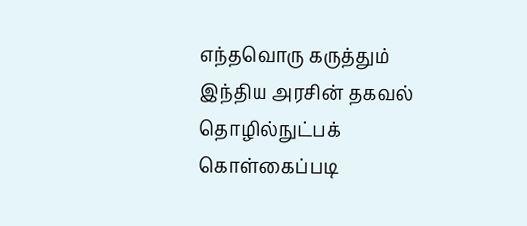எந்தவொரு கருத்தும் இந்திய அரசின் தகவல் தொழில்நுட்பக் கொள்கைப்படி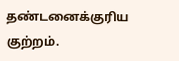தண்டனைக்குரிய குற்றம்.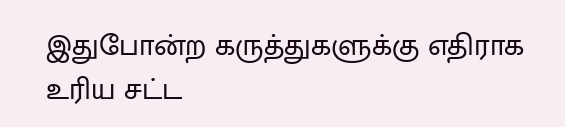இதுபோன்ற கருத்துகளுக்கு எதிராக உரிய சட்ட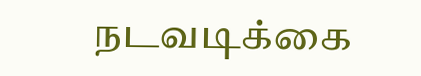நடவடிக்கை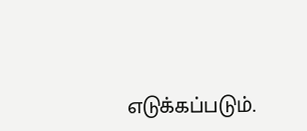எடுக்கப்படும்.